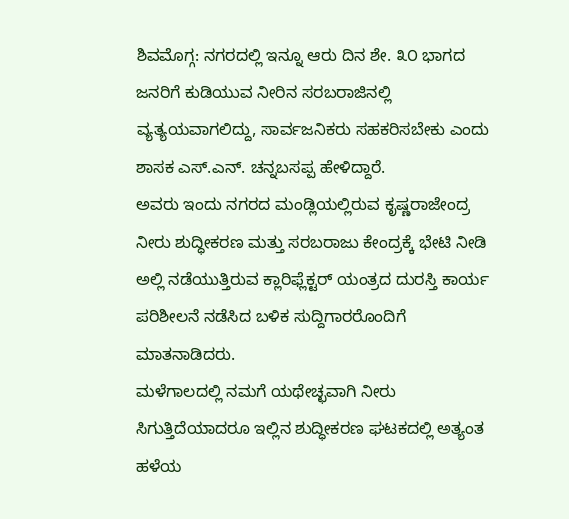ಶಿವಮೊಗ್ಗ: ನಗರದಲ್ಲಿ ಇನ್ನೂ ಆರು ದಿನ ಶೇ. ೩೦ ಭಾಗದ ಜನರಿಗೆ ಕುಡಿಯುವ ನೀರಿನ ಸರಬರಾಜಿನಲ್ಲಿ ವ್ಯತ್ಯಯವಾಗಲಿದ್ದು, ಸಾರ್ವಜನಿಕರು ಸಹಕರಿಸಬೇಕು ಎಂದು ಶಾಸಕ ಎಸ್.ಎನ್. ಚನ್ನಬಸಪ್ಪ ಹೇಳಿದ್ದಾರೆ.
ಅವರು ಇಂದು ನಗರದ ಮಂಡ್ಲಿಯಲ್ಲಿರುವ ಕೃಷ್ಣರಾಜೇಂದ್ರ ನೀರು ಶುದ್ಧೀಕರಣ ಮತ್ತು ಸರಬರಾಜು ಕೇಂದ್ರಕ್ಕೆ ಭೇಟಿ ನೀಡಿ ಅಲ್ಲಿ ನಡೆಯುತ್ತಿರುವ ಕ್ಲಾರಿಫ್ಲೆಕ್ಟರ್ ಯಂತ್ರದ ದುರಸ್ತಿ ಕಾರ್ಯ ಪರಿಶೀಲನೆ ನಡೆಸಿದ ಬಳಿಕ ಸುದ್ದಿಗಾರರೊಂದಿಗೆ ಮಾತನಾಡಿದರು.
ಮಳೆಗಾಲದಲ್ಲಿ ನಮಗೆ ಯಥೇಚ್ಛವಾಗಿ ನೀರು ಸಿಗುತ್ತಿದೆಯಾದರೂ ಇಲ್ಲಿನ ಶುದ್ಧೀಕರಣ ಘಟಕದಲ್ಲಿ ಅತ್ಯಂತ ಹಳೆಯ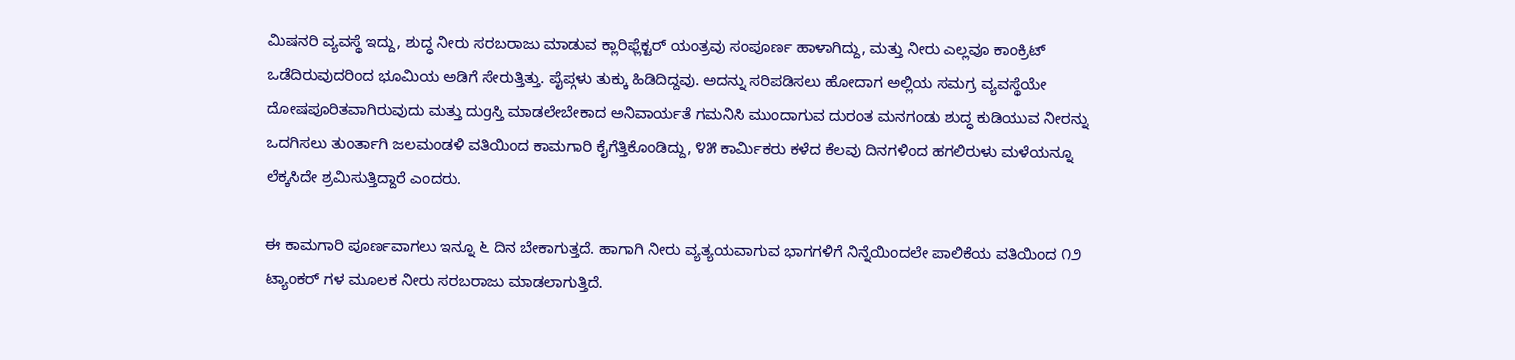ಮಿಷನರಿ ವ್ಯವಸ್ಥೆ ಇದ್ದು, ಶುದ್ಧ ನೀರು ಸರಬರಾಜು ಮಾಡುವ ಕ್ಲಾರಿಫ್ಲೆಕ್ಟರ್ ಯಂತ್ರವು ಸಂಪೂರ್ಣ ಹಾಳಾಗಿದ್ದು, ಮತ್ತು ನೀರು ಎಲ್ಲವೂ ಕಾಂಕ್ರಿಟ್ ಒಡೆದಿರುವುದರಿಂದ ಭೂಮಿಯ ಅಡಿಗೆ ಸೇರುತ್ತಿತ್ತು. ಪೈಪ್ಗಳು ತುಕ್ಕು ಹಿಡಿದಿದ್ದವು. ಅದನ್ನು ಸರಿಪಡಿಸಲು ಹೋದಾಗ ಅಲ್ಲಿಯ ಸಮಗ್ರ ವ್ಯವಸ್ಥೆಯೇ ದೋಷಪೂರಿತವಾಗಿರುವುದು ಮತ್ತು ದುgಸ್ತಿ ಮಾಡಲೇಬೇಕಾದ ಅನಿವಾರ್ಯತೆ ಗಮನಿಸಿ ಮುಂದಾಗುವ ದುರಂತ ಮನಗಂಡು ಶುದ್ಧ ಕುಡಿಯುವ ನೀರನ್ನು ಒದಗಿಸಲು ತುಂರ್ತಾಗಿ ಜಲಮಂಡಳಿ ವತಿಯಿಂದ ಕಾಮಗಾರಿ ಕೈಗೆತ್ತಿಕೊಂಡಿದ್ದು, ೪೫ ಕಾರ್ಮಿಕರು ಕಳೆದ ಕೆಲವು ದಿನಗಳಿಂದ ಹಗಲಿರುಳು ಮಳೆಯನ್ನೂ ಲೆಕ್ಕಸಿದೇ ಶ್ರಮಿಸುತ್ತಿದ್ದಾರೆ ಎಂದರು.

ಈ ಕಾಮಗಾರಿ ಪೂರ್ಣವಾಗಲು ಇನ್ನೂ ೬ ದಿನ ಬೇಕಾಗುತ್ತದೆ. ಹಾಗಾಗಿ ನೀರು ವ್ಯತ್ಯಯವಾಗುವ ಭಾಗಗಳಿಗೆ ನಿನ್ನೆಯಿಂದಲೇ ಪಾಲಿಕೆಯ ವತಿಯಿಂದ ೧೨ ಟ್ಯಾಂಕರ್ ಗಳ ಮೂಲಕ ನೀರು ಸರಬರಾಜು ಮಾಡಲಾಗುತ್ತಿದೆ.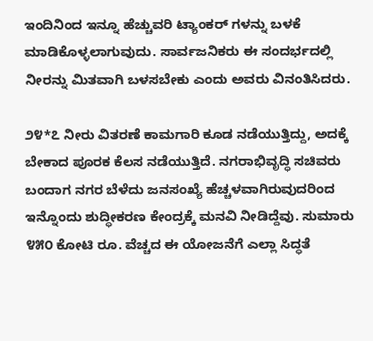ಇಂದಿನಿಂದ ಇನ್ನೂ ಹೆಚ್ಚುವರಿ ಟ್ಯಾಂಕರ್ ಗಳನ್ನು ಬಳಕೆ ಮಾಡಿಕೊಳ್ಳಲಾಗುವುದು. ಸಾರ್ವಜನಿಕರು ಈ ಸಂದರ್ಭದಲ್ಲಿ ನೀರನ್ನು ಮಿತವಾಗಿ ಬಳಸಬೇಕು ಎಂದು ಅವರು ವಿನಂತಿಸಿದರು.

೨೪*೭ ನೀರು ವಿತರಣೆ ಕಾಮಗಾರಿ ಕೂಡ ನಡೆಯುತ್ತಿದ್ದು, ಅದಕ್ಕೆ ಬೇಕಾದ ಪೂರಕ ಕೆಲಸ ನಡೆಯುತ್ತಿದೆ. ನಗರಾಭಿವೃದ್ಧಿ ಸಚಿವರು ಬಂದಾಗ ನಗರ ಬೆಳೆದು ಜನಸಂಖ್ಯೆ ಹೆಚ್ಚಳವಾಗಿರುವುದರಿಂದ ಇನ್ನೊಂದು ಶುದ್ಧೀಕರಣ ಕೇಂದ್ರಕ್ಕೆ ಮನವಿ ನೀಡಿದ್ದೆವು. ಸುಮಾರು ೪೫೦ ಕೋಟಿ ರೂ. ವೆಚ್ಚದ ಈ ಯೋಜನೆಗೆ ಎಲ್ಲಾ ಸಿದ್ಧತೆ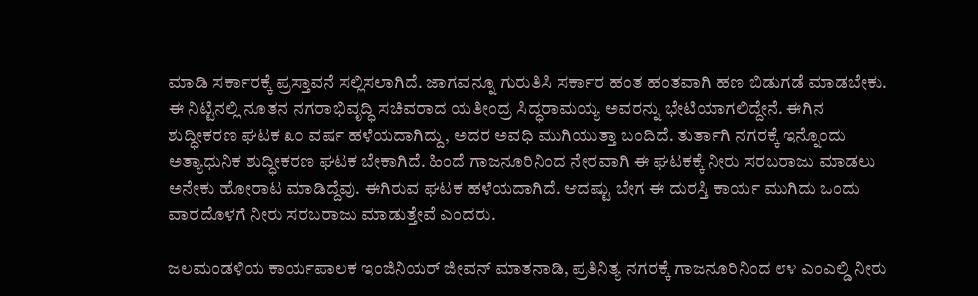ಮಾಡಿ ಸರ್ಕಾರಕ್ಕೆ ಪ್ರಸ್ತಾವನೆ ಸಲ್ಲಿಸಲಾಗಿದೆ. ಜಾಗವನ್ನೂ ಗುರುತಿಸಿ ಸರ್ಕಾರ ಹಂತ ಹಂತವಾಗಿ ಹಣ ಬಿಡುಗಡೆ ಮಾಡಬೇಕು. ಈ ನಿಟ್ಟಿನಲ್ಲಿ ನೂತನ ನಗರಾಭಿವೃದ್ಧಿ ಸಚಿವರಾದ ಯತೀಂದ್ರ ಸಿದ್ಧರಾಮಯ್ಯ ಅವರನ್ನು ಭೇಟಿಯಾಗಲಿದ್ದೇನೆ. ಈಗಿನ ಶುದ್ಧೀಕರಣ ಘಟಕ ೩೦ ವರ್ಷ ಹಳೆಯದಾಗಿದ್ದು, ಅದರ ಅವಧಿ ಮುಗಿಯುತ್ತಾ ಬಂದಿದೆ. ತುರ್ತಾಗಿ ನಗರಕ್ಕೆ ಇನ್ನೊಂದು ಅತ್ಯಾಧುನಿಕ ಶುದ್ಧೀಕರಣ ಘಟಕ ಬೇಕಾಗಿದೆ. ಹಿಂದೆ ಗಾಜನೂರಿನಿಂದ ನೇರವಾಗಿ ಈ ಘಟಕಕ್ಕೆ ನೀರು ಸರಬರಾಜು ಮಾಡಲು ಅನೇಕು ಹೋರಾಟ ಮಾಡಿದ್ದೆವು. ಈಗಿರುವ ಘಟಕ ಹಳೆಯದಾಗಿದೆ. ಆದಷ್ಟು ಬೇಗ ಈ ದುರಸ್ತಿ ಕಾರ್ಯ ಮುಗಿದು ಒಂದು ವಾರದೊಳಗೆ ನೀರು ಸರಬರಾಜು ಮಾಡುತ್ತೇವೆ ಎಂದರು.

ಜಲಮಂಡಳಿಯ ಕಾರ್ಯಪಾಲಕ ಇಂಜಿನಿಯರ್ ಜೀವನ್ ಮಾತನಾಡಿ, ಪ್ರತಿನಿತ್ಯ ನಗರಕ್ಕೆ ಗಾಜನೂರಿನಿಂದ ೮೪ ಎಂಎಲ್ಡಿ ನೀರು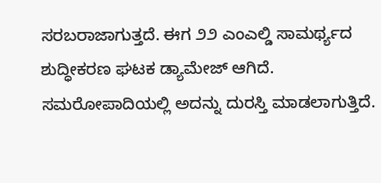ಸರಬರಾಜಾಗುತ್ತದೆ. ಈಗ ೨೨ ಎಂಎಲ್ಡಿ ಸಾಮರ್ಥ್ಯದ ಶುದ್ಧೀಕರಣ ಘಟಕ ಡ್ಯಾಮೇಜ್ ಆಗಿದೆ. ಸಮರೋಪಾದಿಯಲ್ಲಿ ಅದನ್ನು ದುರಸ್ತಿ ಮಾಡಲಾಗುತ್ತಿದೆ.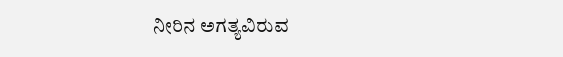ನೀರಿನ ಅಗತ್ಯವಿರುವ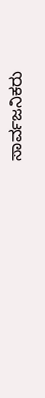ಸಾರ್ವಜನಿಕರು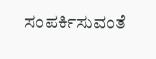ಸಂಪರ್ಕಿಸುವಂತೆ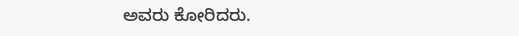ಅವರು ಕೋರಿದರು.